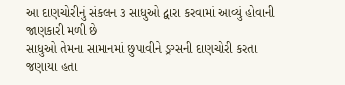આ દાણચોરીનું સંકલન ૩ સાધુઓ દ્વારા કરવામાં આવ્યું હોવાની જાણકારી મળી છે
સાધુઓ તેમના સામાનમાં છુપાવીને ડ્રગ્સની દાણચોરી કરતા જણાયા હતા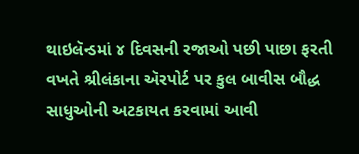થાઇલૅન્ડમાં ૪ દિવસની રજાઓ પછી પાછા ફરતી વખતે શ્રીલંકાના ઍરપોર્ટ પર કુલ બાવીસ બૌદ્ધ સાધુઓની અટકાયત કરવામાં આવી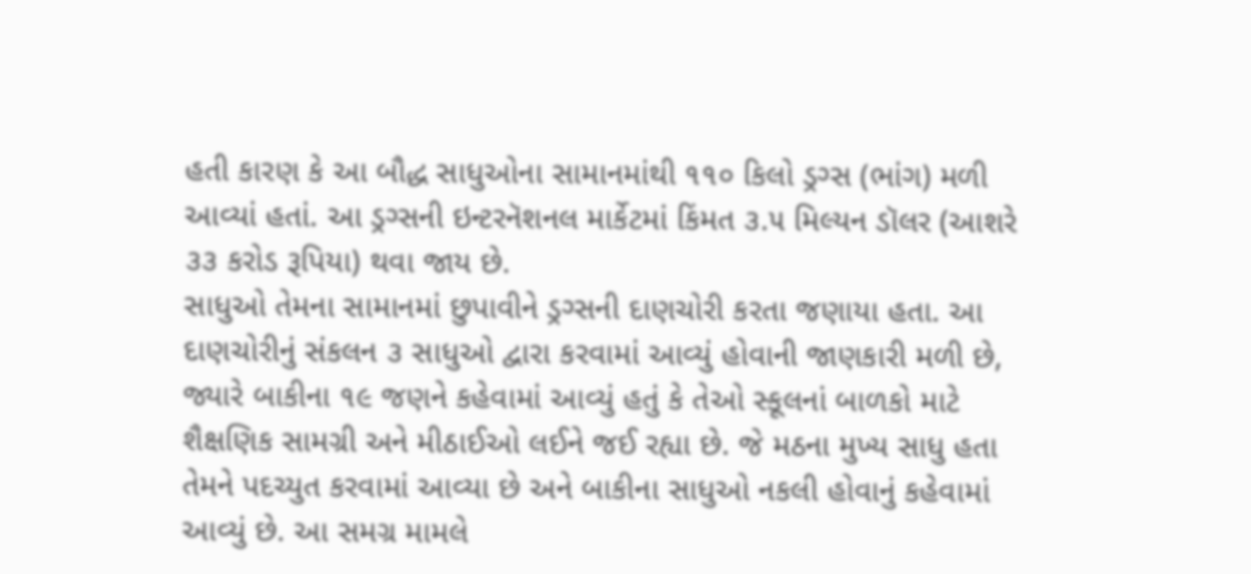હતી કારણ કે આ બૌદ્ધ સાધુઓના સામાનમાંથી ૧૧૦ કિલો ડ્રગ્સ (ભાંગ) મળી આવ્યાં હતાં. આ ડ્રગ્સની ઇન્ટરનૅશનલ માર્કેટમાં કિંમત ૩.૫ મિલ્યન ડૉલર (આશરે ૩૩ કરોડ રૂપિયા) થવા જાય છે.
સાધુઓ તેમના સામાનમાં છુપાવીને ડ્રગ્સની દાણચોરી કરતા જણાયા હતા. આ દાણચોરીનું સંકલન ૩ સાધુઓ દ્વારા કરવામાં આવ્યું હોવાની જાણકારી મળી છે, જ્યારે બાકીના ૧૯ જણને કહેવામાં આવ્યું હતું કે તેઓ સ્કૂલનાં બાળકો માટે શૈક્ષણિક સામગ્રી અને મીઠાઈઓ લઈને જઈ રહ્યા છે. જે મઠના મુખ્ય સાધુ હતા તેમને પદચ્યુત કરવામાં આવ્યા છે અને બાકીના સાધુઓ નકલી હોવાનું કહેવામાં આવ્યું છે. આ સમગ્ર મામલે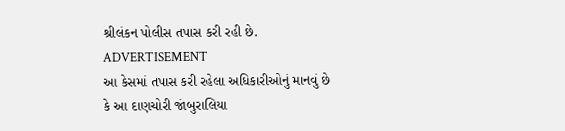શ્રીલંકન પોલીસ તપાસ કરી રહી છે.
ADVERTISEMENT
આ કેસમાં તપાસ કરી રહેલા અધિકારીઓનું માનવું છે કે આ દાણચોરી જાંબુરાલિયા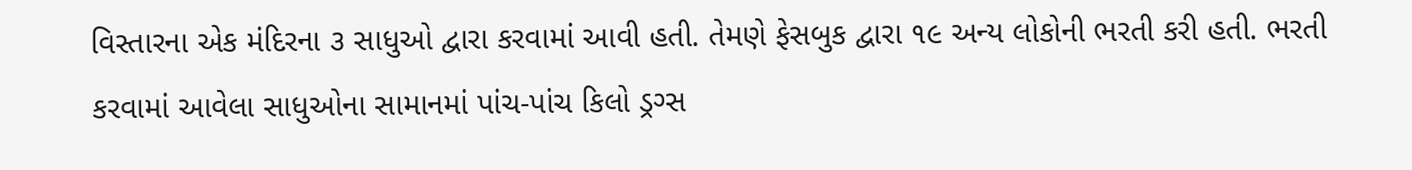વિસ્તારના એક મંદિરના ૩ સાધુઓ દ્વારા કરવામાં આવી હતી. તેમણે ફેસબુક દ્વારા ૧૯ અન્ય લોકોની ભરતી કરી હતી. ભરતી કરવામાં આવેલા સાધુઓના સામાનમાં પાંચ-પાંચ કિલો ડ્રગ્સ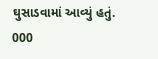ઘુસાડવામાં આવ્યું હતું. 000